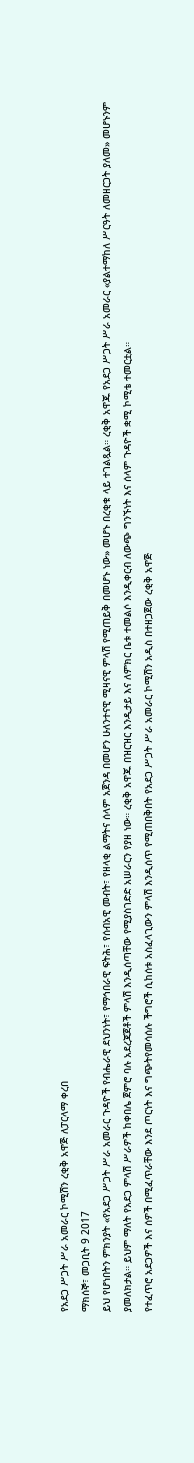የአደጋ ሥጋት ሥራ አመራር ኮሚሽን ረቂቅ አዋጅ ለፓርላማ ቀረበ
ማክሰኞ፣ መጋቢት 9 2017
ይህ የሆነበትን ምክንያት «የአደጋ ሥጋት ሥራ አመራር ጉዳዮች የብሔራዊ ደህንነት፣ የማኅበራዊ ፍትሕ፣ የሰብአዊ መብት፣ የዘላቂ ልማትና ሰላም አጀንዳ በመሆን ሁለንተናዊ ሚዛናዊ ምላሽ የሚጠይቅ በመሆኑ ነው» መሆኑ በረቂቁ ላይ ተገልጿል። ረቂቅ አዋጁ የአደጋ ሥጋት ሥራ አመራር «ያልተማከለ ሥርዓት ለመዘርጋት ያለመ» መሆኑንም ያመለክታል። ይህም ማለት የአደጋ ምላሽ ሥራዎች ከቀበሌ ጀምሮ ባሉ አደረጃጀቶች ምላሽ እንዲሰጣቸው የሚያስገድድ አሠራርን የያዘ ነው። ረቂቅ አዋጁ በዝርዝር እንዲታይ እና ለምክር ቤቱ ተመልሶ እንዲቀርብ ለውጭ ግንኙነት እና ሰላም ጉዳዮች ቋሚ ኮሚቴ ተመርቷል።
የተፈጥሮ አደጋዎች እና ሰዎች በሚፈጥራቸው እንደ ጦርነት እና ግጭትየመሳሰሉ ችግሮች ሲከሰቱ አስፈላጊውን ምላሽ እንዲሰጥ የሚጠበቅበት የአደጋ ሥጋት ሥራ አመራር ኮሚሽን አዲስ በተዘጋጀው ረቂቅ አዋጅ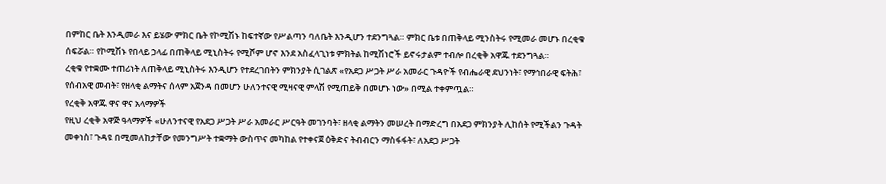በምከር ቤት እንዲመራ እና ይሄው ምክር ቤት የኮሚሽኑ ከፍተኛው የሥልጣን ባለቤት እንዲሆን ተደንግጓል። ምክር ቤቱ በጠቅላይ ሚንስትሩ የሚመራ መሆኑ በረቂቁ ሰፍሯል። የኮሚሽኑ የበላይ ኃላፊ በጠቅላይ ሚኒስትሩ የሚሾም ሆኖ እንደ አስፈላጊነቱ ምክትል ከሚሽነሮች ይኖሩታልም ተብሎ በረቂቅ አዋጁ ተደንግጓል።
ረቂቁ የተቋሙ ተጠሪነት ለጠቅላይ ሚኒስትሩ እንዲሆን የተደረገበትን ምክንያት ሲገልጽ «የአደጋ ሥጋት ሥራ አመራር ጉዳዮች የብሔራዊ ደህንነት፣ የማኅበራዊ ፍትሕ፣ የሰብአዊ መብት፣ የዘላቂ ልማትና ሰላም አጀንዳ በመሆን ሁለንተናዊ ሚዛናዊ ምላሽ የሚጠይቅ በመሆኑ ነው» በሚል ተቀምጧል።
የረቂቅ አዋጁ ዋና ዋና አላማዎች
የዚህ ረቂቅ አዋጅ ዓላማዎች «ሁለንተናዊ የአደጋ ሥጋት ሥራ አመራር ሥርዓት መገንባት፣ ዘላቂ ልማትን መሠረት በማድረግ በአደጋ ምክንያት ሊከሰት የሚችልን ጉዳት መቀነስ፣ ጉዳዩ በሚመለከታቸው የመንግሥት ተቋማት ውስጥና መካከል የተቀናጀ ዕቅድና ትብብርን ማስፋፋት፣ ለአደጋ ሥጋት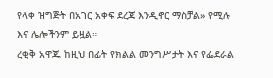የላቀ ዝግጅት በአገር አቀፍ ደረጃ እንዲኖር ማስቻል» የሚሉ እና ሌሎችንም ይዟል።
ረቂቅ አዋጁ ከዚህ በፊት የክልል መንግሥታት እና የፌደራል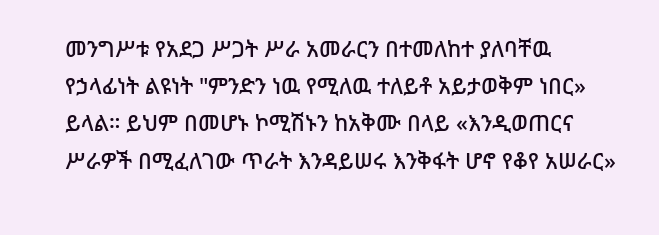መንግሥቱ የአደጋ ሥጋት ሥራ አመራርን በተመለከተ ያለባቸዉ የኃላፊነት ልዩነት "ምንድን ነዉ የሚለዉ ተለይቶ አይታወቅም ነበር» ይላል። ይህም በመሆኑ ኮሚሽኑን ከአቅሙ በላይ «እንዲወጠርና ሥራዎች በሚፈለገው ጥራት እንዳይሠሩ እንቅፋት ሆኖ የቆየ አሠራር»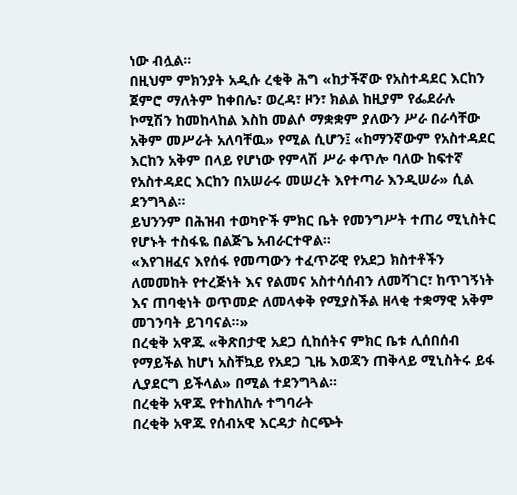ነው ብሏል።
በዚህም ምክንያት አዲሱ ረቂቅ ሕግ «ከታችኛው የአስተዳደር እርከን ጀምሮ ማለትም ከቀበሌ፣ ወረዳ፣ ዞን፣ ክልል ከዚያም የፌደራሉ ኮሚሽን ከመከላከል እስከ መልሶ ማቋቋም ያለውን ሥራ በራሳቸው አቅም መሥራት አለባቸዉ» የሚል ሲሆን፤ «ከማንኛውም የአስተዳደር እርከን አቅም በላይ የሆነው የምላሽ ሥራ ቀጥሎ ባለው ከፍተኛ የአስተዳደር እርከን በአሠራሩ መሠረት እየተጣራ እንዲሠራ» ሲል ደንግጓል።
ይህንንም በሕዝብ ተወካዮች ምክር ቤት የመንግሥት ተጠሪ ሚኒስትር የሆኑት ተስፋዬ በልጅጌ አብራርተዋል።
«እየገዘፈና እየሰፋ የመጣውን ተፈጥሯዊ የአደጋ ክስተቶችን ለመመከት የተረጅነት እና የልመና አስተሳሰብን ለመሻገር፣ ከጥገኝነት እና ጠባቂነት ወጥመድ ለመላቀቅ የሚያስችል ዘላቂ ተቋማዊ አቅም መገንባት ይገባናል።»
በረቂቅ አዋጁ «ቅጽበታዊ አደጋ ሲከሰትና ምክር ቤቱ ሊሰበሰብ የማይችል ከሆነ አስቸኳይ የአደጋ ጊዜ እወጃን ጠቅላይ ሚኒስትሩ ይፋ ሊያደርግ ይችላል» በሚል ተደንግጓል።
በረቂቅ አዋጁ የተከለከሉ ተግባራት
በረቂቅ አዋጁ የሰብአዊ እርዳታ ስርጭት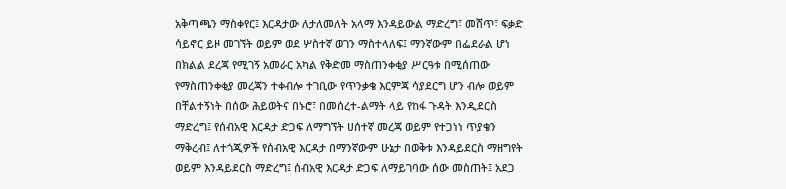አቅጣጫን ማስቀየር፤ እርዳታው ለታለመለት አላማ እንዳይውል ማድረግ፣ መሸጥ፣ ፍቃድ ሳይኖር ይዞ መገኘት ወይም ወደ ሦስተኛ ወገን ማስተላለፍ፤ ማንኛውም በፌደራል ሆነ በክልል ደረጃ የሚገኝ አመራር አካል የቅድመ ማስጠንቀቂያ ሥርዓቱ በሚሰጠው የማስጠንቀቂያ መረጃን ተቀብሎ ተገቢው የጥንቃቄ እርምጃ ሳያደርግ ሆን ብሎ ወይም በቸልተኝነት በሰው ሕይወትና በኑሮ፣ በመሰረተ-ልማት ላይ የከፋ ጉዳት እንዲደርስ ማድረግ፤ የሰብአዊ እርዳታ ድጋፍ ለማግኘት ሀሰተኛ መረጃ ወይም የተጋነነ ጥያቄን ማቅረብ፤ ለተጎጂዎች የሰብአዊ እርዳታ በማንኛውም ሁኔታ በወቅቱ እንዳይደርስ ማዘግየት ወይም እንዳይደርስ ማድረግ፤ ሰብአዊ እርዳታ ድጋፍ ለማይገባው ሰው መስጠት፤ አደጋ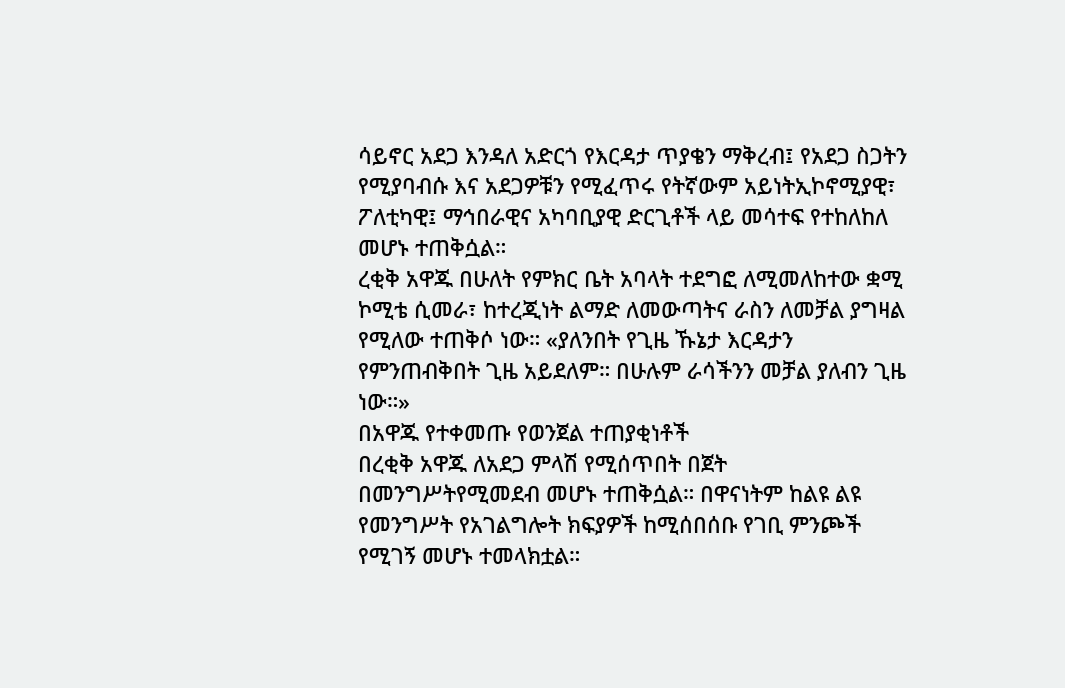ሳይኖር አደጋ እንዳለ አድርጎ የእርዳታ ጥያቄን ማቅረብ፤ የአደጋ ስጋትን የሚያባብሱ እና አደጋዎቹን የሚፈጥሩ የትኛውም አይነትኢኮኖሚያዊ፣ ፖለቲካዊ፤ ማኅበራዊና አካባቢያዊ ድርጊቶች ላይ መሳተፍ የተከለከለ መሆኑ ተጠቅሷል።
ረቂቅ አዋጁ በሁለት የምክር ቤት አባላት ተደግፎ ለሚመለከተው ቋሚ ኮሚቴ ሲመራ፣ ከተረጂነት ልማድ ለመውጣትና ራስን ለመቻል ያግዛል የሚለው ተጠቅሶ ነው። «ያለንበት የጊዜ ኹኔታ እርዳታን የምንጠብቅበት ጊዜ አይደለም። በሁሉም ራሳችንን መቻል ያለብን ጊዜ ነው።»
በአዋጁ የተቀመጡ የወንጀል ተጠያቂነቶች
በረቂቅ አዋጁ ለአደጋ ምላሽ የሚሰጥበት በጀት በመንግሥትየሚመደብ መሆኑ ተጠቅሷል። በዋናነትም ከልዩ ልዩ የመንግሥት የአገልግሎት ክፍያዎች ከሚሰበሰቡ የገቢ ምንጮች የሚገኝ መሆኑ ተመላክቷል።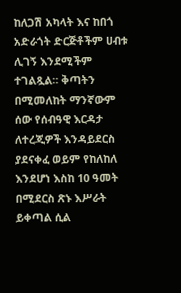ከለጋሽ አካላት እና ከበጎ አድራጎት ድርጅቶችም ሀብቱ ሊገኝ እንደሚችም ተገልጿል። ቅጣትን በሚመለከት ማንኛውም ሰው የሰብዓዊ እርዳታ ለተረጂዎች እንዳይደርስ ያደናቀፈ ወይም የከለከለ እንደሆነ እስከ 10 ዓመት በሚደርስ ጽኑ እሥራት ይቀጣል ሲል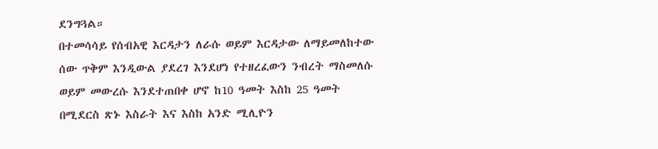ደንግጓል።
በተመሳሳይ የሰብአዊ እርዳታን ለራሱ ወይም እርዳታው ለማይመለከተው ሰው ጥቅም እንዲውል ያደረገ እንደሆነ የተዘረፈውን ንብረት ማስመለሱ ወይም መውረሱ እንደተጠበቀ ሆኖ ከ10 ዓመት እስከ 25 ዓመት በሚደርስ ጽኑ እስራት እና እስከ አንድ ሚሊዮን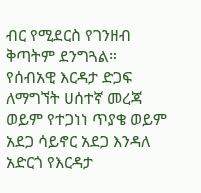ብር የሚደርስ የገንዘብ ቅጣትም ደንግጓል።
የሰብአዊ እርዳታ ድጋፍ ለማግኘት ሀሰተኛ መረጃ ወይም የተጋነነ ጥያቄ ወይም አደጋ ሳይኖር አደጋ እንዳለ አድርጎ የእርዳታ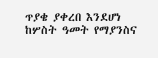ጥያቄ ያቀረበ እንደሆነ ከሦስት ዓመት የማያንስና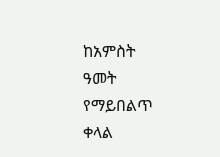ከአምስት ዓመት የማይበልጥ ቀላል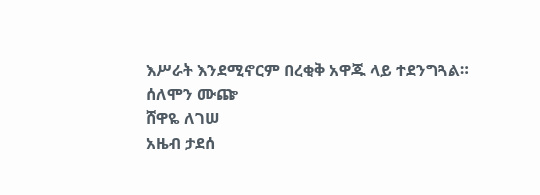እሥራት እንደሚኖርም በረቂቅ አዋጁ ላይ ተደንግጓል።
ሰለሞን ሙጬ
ሸዋዬ ለገሠ
አዜብ ታደሰ